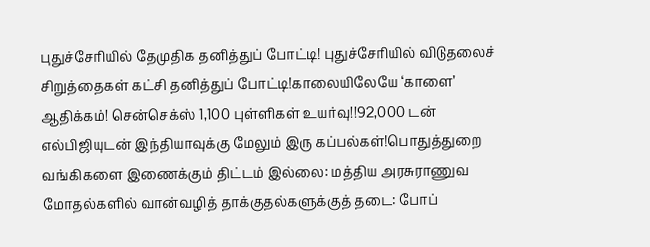புதுச்சேரியில் தேமுதிக தனித்துப் போட்டி! புதுச்சேரியில் விடுதலைச் சிறுத்தைகள் கட்சி தனித்துப் போட்டி!காலையிலேயே ‘காளை’ ஆதிக்கம்! சென்செக்ஸ் 1,100 புள்ளிகள் உயர்வு!!92,000 டன் எல்பிஜியுடன் இந்தியாவுக்கு மேலும் இரு கப்பல்கள்!பொதுத்துறை வங்கிகளை இணைக்கும் திட்டம் இல்லை: மத்திய அரசுராணுவ மோதல்களில் வான்வழித் தாக்குதல்களுக்குத் தடை: போப்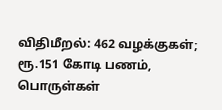விதிமீறல்: 462 வழக்குகள்; ரூ.151 கோடி பணம், பொருள்கள்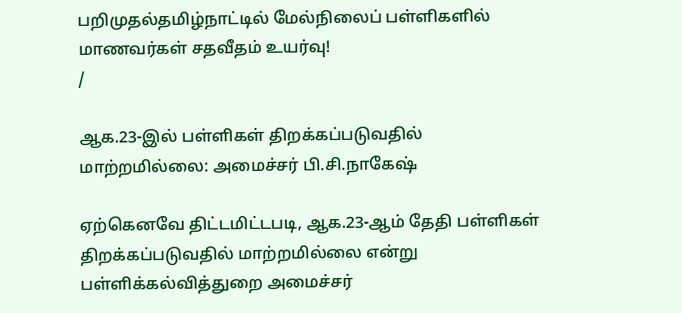பறிமுதல்தமிழ்நாட்டில் மேல்நிலைப் பள்ளிகளில் மாணவர்கள் சதவீதம் உயர்வு!
/

ஆக.23-இல் பள்ளிகள் திறக்கப்படுவதில் மாற்றமில்லை: அமைச்சர் பி.சி.நாகேஷ்

ஏற்கெனவே திட்டமிட்டபடி, ஆக.23-ஆம் தேதி பள்ளிகள் திறக்கப்படுவதில் மாற்றமில்லை என்று பள்ளிக்கல்வித்துறை அமைச்சர்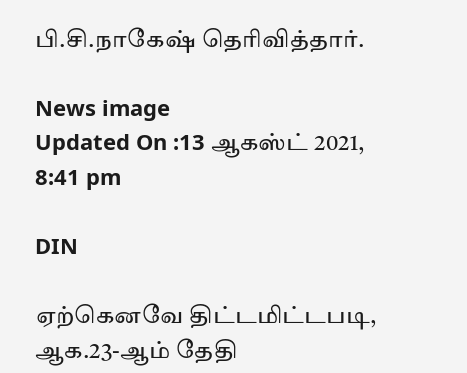பி.சி.நாகேஷ் தெரிவித்தார்.

News image
Updated On :13 ஆகஸ்ட் 2021, 8:41 pm

DIN

ஏற்கெனவே திட்டமிட்டபடி, ஆக.23-ஆம் தேதி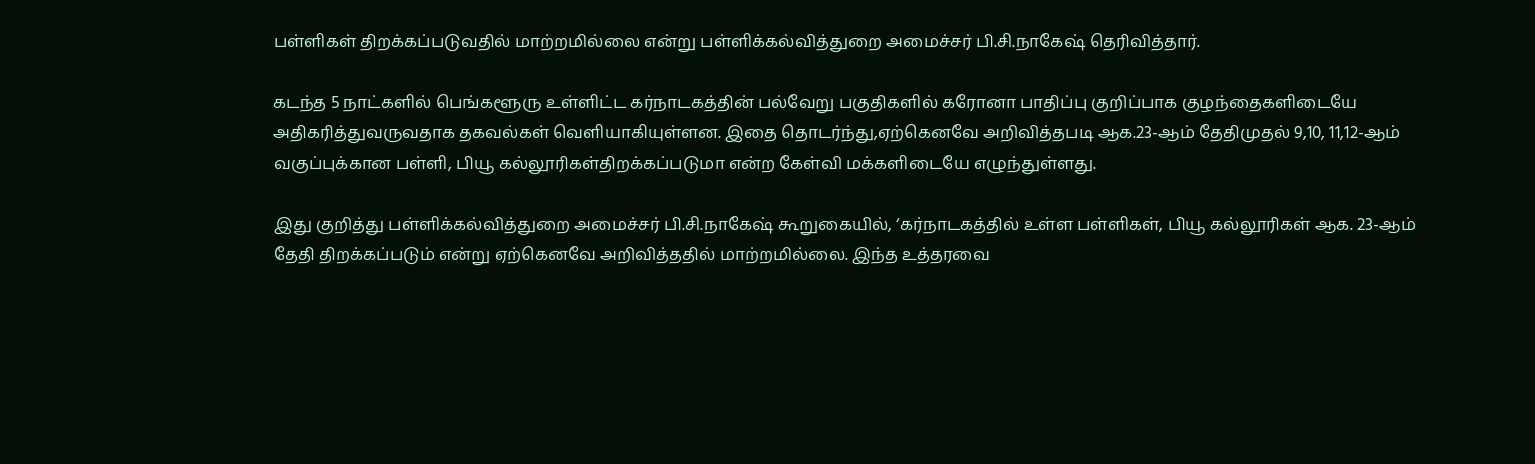பள்ளிகள் திறக்கப்படுவதில் மாற்றமில்லை என்று பள்ளிக்கல்வித்துறை அமைச்சர் பி.சி.நாகேஷ் தெரிவித்தார்.

கடந்த 5 நாட்களில் பெங்களூரு உள்ளிட்ட கர்நாடகத்தின் பல்வேறு பகுதிகளில் கரோனா பாதிப்பு குறிப்பாக குழந்தைகளிடையே அதிகரித்துவருவதாக தகவல்கள் வெளியாகியுள்ளன. இதை தொடர்ந்து,ஏற்கெனவே அறிவித்தபடி ஆக.23-ஆம் தேதிமுதல் 9,10, 11,12-ஆம் வகுப்புக்கான பள்ளி, பியூ கல்லூரிகள்திறக்கப்படுமா என்ற கேள்வி மக்களிடையே எழுந்துள்ளது.

இது குறித்து பள்ளிக்கல்வித்துறை அமைச்சர் பி.சி.நாகேஷ் கூறுகையில், ‘கர்நாடகத்தில் உள்ள பள்ளிகள், பியூ கல்லூரிகள் ஆக. 23-ஆம் தேதி திறக்கப்படும் என்று ஏற்கெனவே அறிவித்ததில் மாற்றமில்லை. இந்த உத்தரவை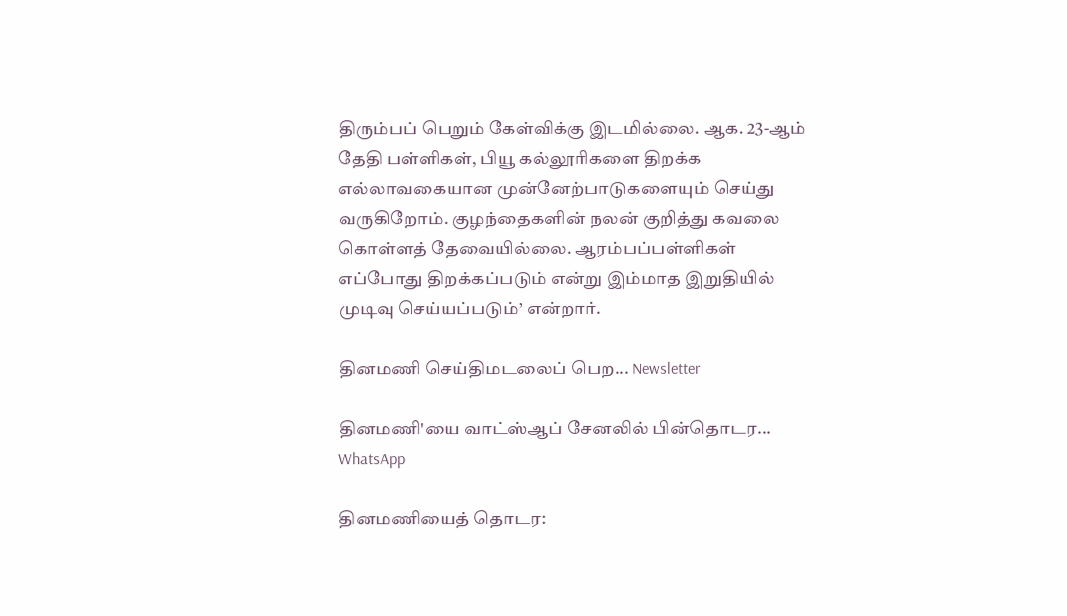திரும்பப் பெறும் கேள்விக்கு இடமில்லை. ஆக. 23-ஆம் தேதி பள்ளிகள், பியூ கல்லூரிகளை திறக்க எல்லாவகையான முன்னேற்பாடுகளையும் செய்து வருகிறோம். குழந்தைகளின் நலன் குறித்து கவலை கொள்ளத் தேவையில்லை. ஆரம்பப்பள்ளிகள் எப்போது திறக்கப்படும் என்று இம்மாத இறுதியில் முடிவு செய்யப்படும்’ என்றார்.

தினமணி செய்திமடலைப் பெற... Newsletter

தினமணி'யை வாட்ஸ்ஆப் சேனலில் பின்தொடர... WhatsApp

தினமணியைத் தொடர: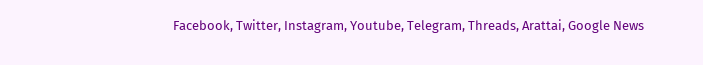Facebook, Twitter, Instagram, Youtube, Telegram, Threads, Arattai, Google News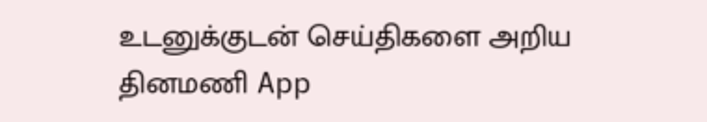உடனுக்குடன் செய்திகளை அறிய தினமணி App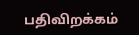பதிவிறக்கம்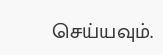செய்யவும்.